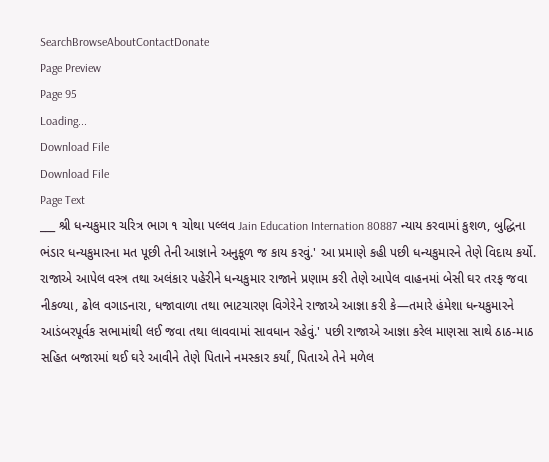SearchBrowseAboutContactDonate
Page Preview
Page 95
Loading...
Download File
Download File
Page Text
___ શ્રી ધન્યકુમાર ચરિત્ર ભાગ ૧ ચોથા પલ્લવ Jain Education Internation 80887 ન્યાય કરવામાં કુશળ, બુદ્ધિના ભંડાર ધન્યકુમારના મત પૂછી તેની આજ્ઞાને અનુકૂળ જ કાય કરવું.' આ પ્રમાણે કહી પછી ધન્યકુમારને તેણે વિદાય કર્યો. રાજાએ આપેલ વસ્ત્ર તથા અલંકાર પહેરીને ધન્યકુમાર રાજાને પ્રણામ કરી તેણે આપેલ વાહનમાં બેસી ઘર તરફ જવા નીકળ્યા, ઢોલ વગાડનારા, ધજાવાળા તથા ભાટચારણ વિગેરેને રાજાએ આજ્ઞા કરી કે—તમારે હંમેશા ધન્યકુમારને આડંબરપૂર્વક સભામાંથી લઈ જવા તથા લાવવામાં સાવધાન રહેવું.' પછી રાજાએ આજ્ઞા કરેલ માણસા સાથે ઠાઠ-માઠ સહિત બજારમાં થઈ ઘરે આવીને તેણે પિતાને નમસ્કાર કર્યાં, પિતાએ તેને મળેલ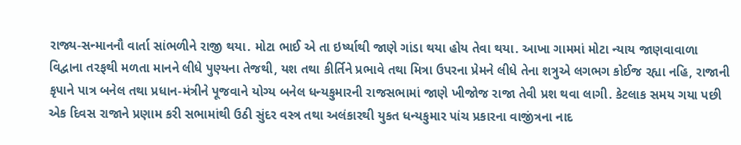રાજ્ય-સન્માનનૌ વાર્તા સાંભળીને રાજી થયા. મોટા ભાઈ એ તા ઇર્ષ્યાથી જાણે ગાંડા થયા હોય તેવા થયા. આખા ગામમાં મોટા ન્યાય જાણવાવાળા વિદ્વાના તરફથી મળતા માનને લીધે પુણ્યના તેજથી, યશ તથા કીર્તિને પ્રભાવે તથા મિત્રા ઉપરના પ્રેમને લીધે તેના શત્રુએ લગભગ કોઈજ રહ્યા નહિ, રાજાની કૃપાને પાત્ર બનેલ તથા પ્રધાન-મંત્રીને પૂજવાને યોગ્ય બનેલ ધન્યકુમારની રાજસભામાં જાણે ખીજોજ રાજા તેવી પ્રશ થવા લાગી. કેટલાક સમય ગયા પછી એક દિવસ રાજાને પ્રણામ કરી સભામાંથી ઉઠી સુંદર વસ્ત્ર તથા અલંકારથી યુકત ધન્યકુમાર પાંચ પ્રકારના વાજીંત્રના નાદ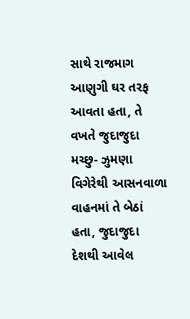સાથે રાજમાગ આણુગી ઘર તરફ આવતા હતા, તે વખતે જુદાજુદા મચ્છુ- ઝુમણા વિગેરેથી આસનવાળા વાહનમાં તે બેઠાં હતા, જુદાજુદા દેશથી આવેલ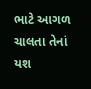ભાટે આગળ ચાલતા તેનાં યશ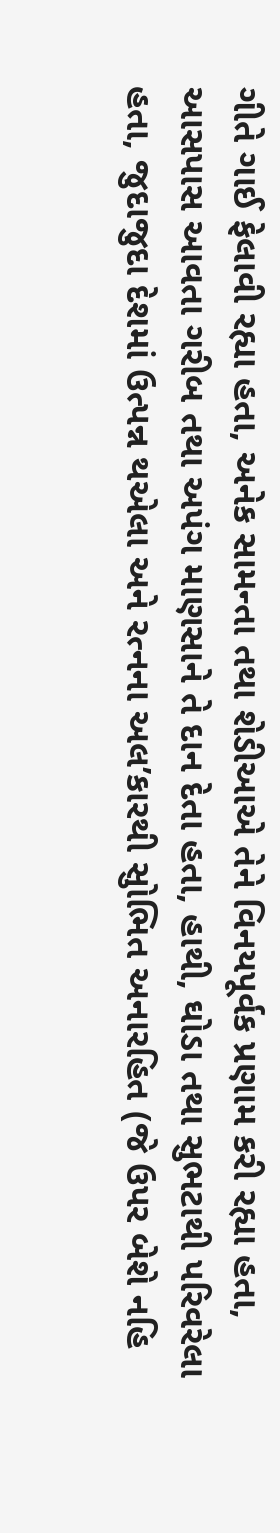ગીતે ગાઈ ફેલાવી રહ્યા હતા, અનેક સામન્તા તથા શેડીઆએ તેને વિનયપૂર્વક પ્રણામ કરી રહ્યા હતા, આસપાસ આવતા ગરીબ તથા અપંગ માણસાને તે દાન દેતા હતા, હાથી, ઘોડા તથા સુભટાથી પરિવરેલા હતા, જુદાજુદા દેશમાં ઉત્પન્ન થએલા અને રત્નના અલ’કારથી સુોભિત અનારહિત (જે ઉપર બેશે નહિ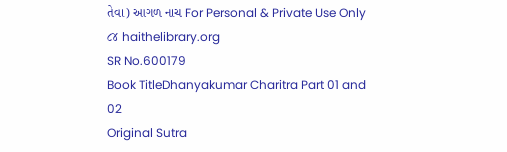તેવા) આગળ નાચ For Personal & Private Use Only ૮૪ haithelibrary.org
SR No.600179
Book TitleDhanyakumar Charitra Part 01 and 02
Original Sutra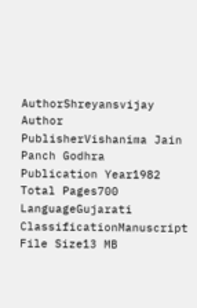AuthorShreyansvijay
Author
PublisherVishanima Jain Panch Godhra
Publication Year1982
Total Pages700
LanguageGujarati
ClassificationManuscript
File Size13 MB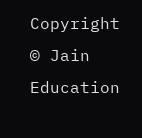Copyright © Jain Education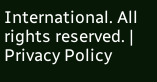International. All rights reserved. | Privacy Policy